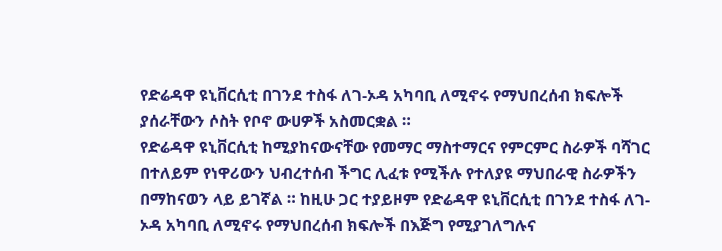የድሬዳዋ ዩኒቨርሲቲ በገንደ ተስፋ ለገ-ኦዳ አካባቢ ለሚኖሩ የማህበረሰብ ክፍሎች ያሰራቸውን ሶስት የቦኖ ውሀዎች አስመርቋል ።
የድሬዳዋ ዩኒቨርሲቲ ከሚያከናውናቸው የመማር ማስተማርና የምርምር ስራዎች ባሻገር በተለይም የነዋሪውን ህብረተሰብ ችግር ሊፈቱ የሚችሉ የተለያዩ ማህበራዊ ስራዎችን በማከናወን ላይ ይገኛል ። ከዚሁ ጋር ተያይዞም የድሬዳዋ ዩኒቨርሲቲ በገንደ ተስፋ ለገ-ኦዳ አካባቢ ለሚኖሩ የማህበረሰብ ክፍሎች በእጅግ የሚያገለግሉና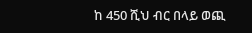ከ 450 ሺህ ብር በላይ ወጪ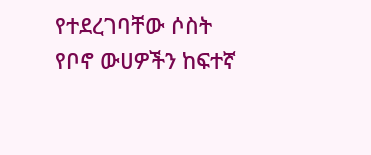የተደረገባቸው ሶስት የቦኖ ውሀዎችን ከፍተኛ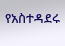የአስተዳደሩ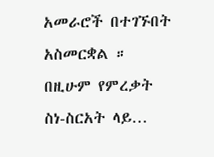አመራሮች በተገኙበት አስመርቋል ። በዚሁም የምረቃት ስነ-ስርአት ላይ…